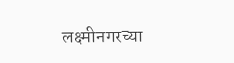लक्ष्मीनगरच्या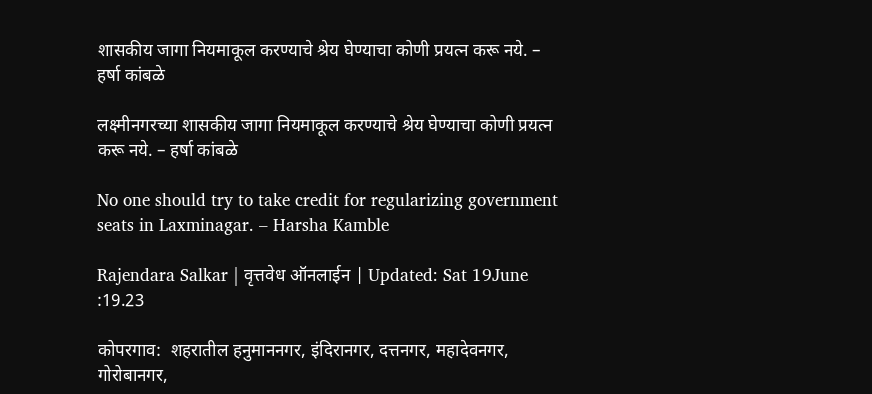शासकीय जागा नियमाकूल करण्याचे श्रेय घेण्याचा कोणी प्रयत्न करू नये. – हर्षा कांबळे

लक्ष्मीनगरच्या शासकीय जागा नियमाकूल करण्याचे श्रेय घेण्याचा कोणी प्रयत्न करू नये. – हर्षा कांबळे

No one should try to take credit for regularizing government seats in Laxminagar. – Harsha Kamble

Rajendara Salkar | वृत्तवेध ऑनलाईन | Updated: Sat 19June :19.23

कोपरगाव:  शहरातील हनुमाननगर, इंदिरानगर, दत्तनगर, महादेवनगर, गोरोबानगर,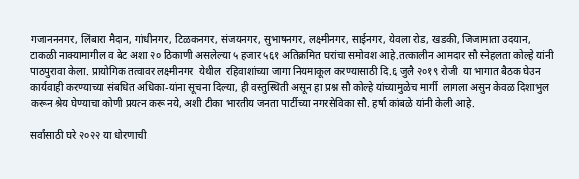गजानननगर, लिंबारा मैदान, गांधीनगर, टिळकनगर, संजयनगर, सुभाषनगर, लक्ष्मीनगर, साईनगर, येवला रोड, खडकी, जिजामाता उदयान, टाकळी नाक्यामागील व बेट अशा २० ठिकाणी असलेल्या ५ हजार ५६१ अतिक्रमित घरांचा समोवश आहे.तत्कालीन आमदार सौ स्नेहलता कोल्हे यांनी पाठपुरावा केला. प्रायोगिक तत्वावर लक्ष्मीनगर  येथील  रहिवाशांच्या जागा नियमाकूल करण्यासाठी दि.६ जुलै २०१९ रोजी  या भागात बैठक घेउन कार्यवाही करण्याच्या संबधित अधिका-यांना सूचना दिल्या, ही वस्तुस्थिती असून हा प्रश्न सौ कोल्हे यांच्यामुळेच मार्गी  लागला असुन केवळ दिशाभुल करून श्रेय घेण्याचा कोणी प्रयत्न करू नये, अशी टीका भारतीय जनता पार्टीच्या नगरसेविका सौ. हर्षा कांबळे यांनी केली आहे.

सर्वांसाठी घरे २०२२ या धोरणाची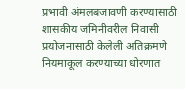प्रभावी अंमलबजावणी करण्यासाठी शासकीय जमिनीवरील निवासी प्रयोजनासाठी केलेली अतिक्रमणे नियमाकूल करण्याच्या धोरणात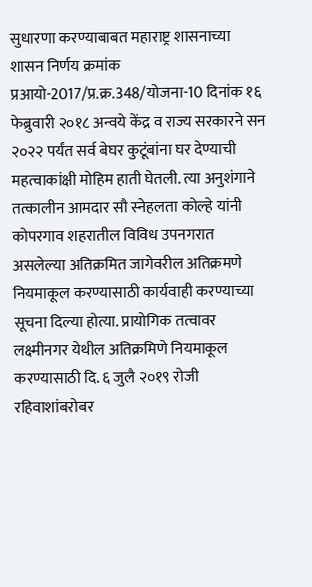सुधारणा करण्याबाबत महाराष्ट्र शासनाच्या शासन निर्णय क्रमांक प्रआयो-2017/प्र.क्र.348/योजना-10 दिनांक १६ फेब्रुवारी २०१८ अन्वये केंद्र व राज्य सरकारने सन २०२२ पर्यंत सर्व बेघर कुटूंबांना घर देण्याची महत्वाकांक्षी मोहिम हाती घेतली. त्या अनुशंगाने तत्कालीन आमदार सौ स्नेहलता कोल्हे यांनी कोपरगाव शहरातील विविध उपनगरात असलेल्या अतिक्रमित जागेवरील अतिक्रमणे नियमाकूल करण्यासाठी कार्यवाही करण्याच्या सूचना दिल्या होत्या. प्रायोगिक तत्वावर लक्ष्मीनगर येथील अतिक्रमिणे नियमाकूल करण्यासाठी दि. ६ जुलै २०१९ रोजी रहिवाशांबरोबर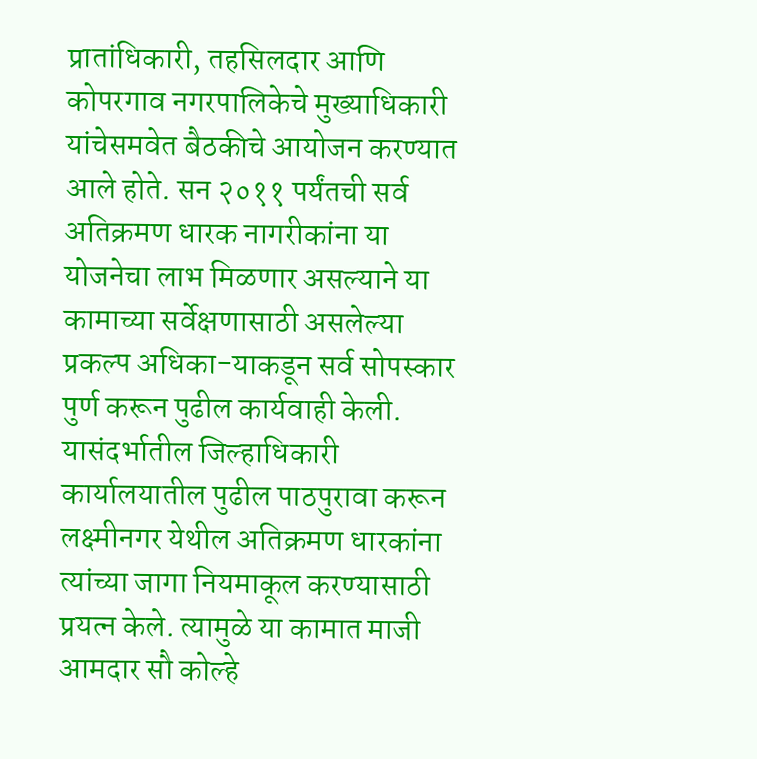प्रातांधिकारी, तहसिलदार आणि कोपरगाव नगरपालिकेचे मुख्याधिकारी यांचेसमवेत बैठकीचे आयोजन करण्यात आले होते. सन २०११ पर्यंतची सर्व अतिक्रमण धारक नागरीकांना या योजनेचा लाभ मिळणार असल्याने या कामाच्या सर्वेक्षणासाठी असलेल्या प्रकल्प अधिका-याकडून सर्व सोपस्कार पुर्ण करून पुढील कार्यवाही केली. यासंदर्भातील जिल्हाधिकारी कार्यालयातील पुढील पाठपुरावा करून लक्ष्मीनगर येथील अतिक्रमण धारकांना त्यांच्या जागा नियमाकूल करण्यासाठी प्रयत्न केले. त्यामुळे या कामात माजी आमदार सौ कोल्हे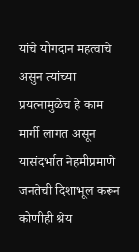यांचे योगदान महत्वाचे असुन त्यांच्या प्रयत्नामुळेच हे काम मार्गी लागत असून यासंदर्भात नेहमीप्रमाणे जनतेची दिशाभूल करून कोणीही श्रेय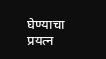घेण्याचा प्रयत्न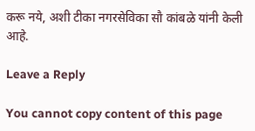करू नये, अशी टीका नगरसेविका सौ कांबळे यांनी केली आहे.

Leave a Reply

You cannot copy content of this page